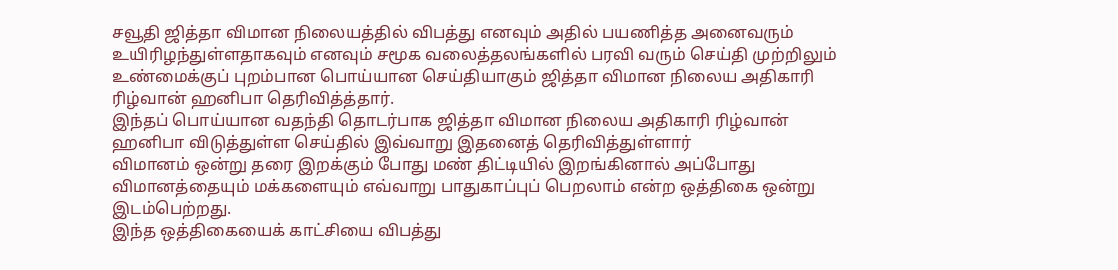சவூதி ஜித்தா விமான நிலையத்தில் விபத்து எனவும் அதில் பயணித்த அனைவரும் உயிரிழந்துள்ளதாகவும் எனவும் சமூக வலைத்தலங்களில் பரவி வரும் செய்தி முற்றிலும் உண்மைக்குப் புறம்பான பொய்யான செய்தியாகும் ஜித்தா விமான நிலைய அதிகாரி ரிழ்வான் ஹனிபா தெரிவித்த்தார்.
இந்தப் பொய்யான வதந்தி தொடர்பாக ஜித்தா விமான நிலைய அதிகாரி ரிழ்வான் ஹனிபா விடுத்துள்ள செய்தில் இவ்வாறு இதனைத் தெரிவித்துள்ளார்
விமானம் ஒன்று தரை இறக்கும் போது மண் திட்டியில் இறங்கினால் அப்போது விமானத்தையும் மக்களையும் எவ்வாறு பாதுகாப்புப் பெறலாம் என்ற ஒத்திகை ஒன்று இடம்பெற்றது.
இந்த ஒத்திகையைக் காட்சியை விபத்து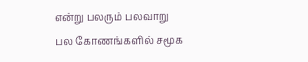என்று பலரும் பலவாறு பல கோணங்களில் சமூக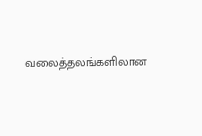வலைத்தலங்களிலான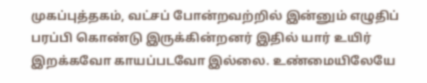முகப்புத்தகம், வட்சப் போன்றவற்றில் இன்னும் எழுதிப் பரப்பி கொண்டு இருக்கின்றனர் இதில் யார் உயிர் இறக்கவோ காயப்படவோ இல்லை. உண்மையிலேயே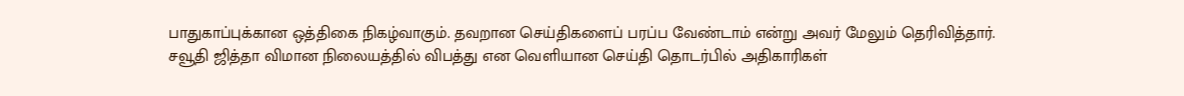பாதுகாப்புக்கான ஒத்திகை நிகழ்வாகும். தவறான செய்திகளைப் பரப்ப வேண்டாம் என்று அவர் மேலும் தெரிவித்தார்.
சவூதி ஜித்தா விமான நிலையத்தில் விபத்து என வெளியான செய்தி தொடர்பில் அதிகாரிகள்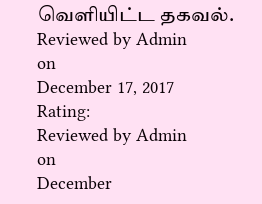வெளியிட்ட தகவல்.
Reviewed by Admin
on
December 17, 2017
Rating:
Reviewed by Admin
on
December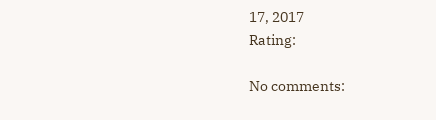17, 2017
Rating:

No comments: